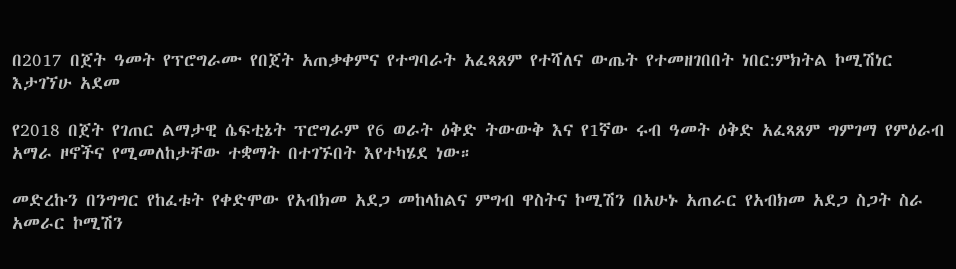በ2017 በጀት ዓመት የፕሮግራሙ የበጀት አጠቃቀምና የተግባራት አፈጻጸም የተሻለና ውጤት የተመዘገበበት ነበር:ምክትል ኮሚሽነር እታገኘሁ አደመ

የ2018 በጀት የገጠር ልማታዊ ሴፍቲኔት ፕሮግራም የ6 ወራት ዕቅድ ትውውቅ እና የ1ኛው ሩብ ዓመት ዕቅድ አፈጻጸም ግምገማ የምዕራብ አማራ ዞኖችና የሚመለከታቸው ተቋማት በተገኙበት እየተካሄደ ነው።

መድረኩን በንግግር የከፈቱት የቀድሞው የአብክመ አደጋ መከላከልና ምግብ ዋስትና ኮሚሽን በአሁኑ አጠራር የአብክመ አደጋ ስጋት ስራ አመራር ኮሚሽን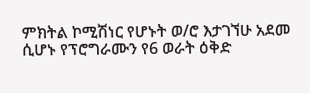ምክትል ኮሚሽነር የሆኑት ወ/ሮ እታገኘሁ አደመ ሲሆኑ የፕሮግራሙን የ6 ወራት ዕቅድ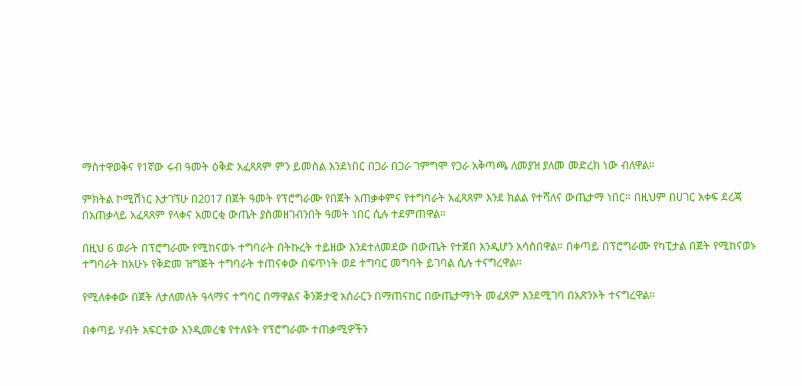ማስተዋወቅና የ1ኛው ሩብ ዓመት ዕቅድ አፈጻጸም ምን ይመስል እንደነበር በጋራ በጋራ ገምግሞ የጋራ አቅጣጫ ለመያዝ ያለመ መድረክ ነው ብለዋል።

ምክትል ኮሚሽነር እታገኘሁ በ2017 በጀት ዓመት የፕሮግራሙ የበጀት አጠቃቀምና የተግባራት አፈጻጸም እንደ ክልል የተሻለና ውጤታማ ነበር። በዚህም በሀገር አቀፍ ደረጃ በአጠቃላይ አፈጻጸም የላቀና አመርቂ ውጤት ያስመዘገብንበት ዓመት ነበር ሲሉ ተደምጠዋል።

በዚህ 6 ወራት በፕሮግራሙ የሚከናወኑ ተግባራት በትኩረት ተይዘው እንደተለመደው በውጤት የተጀበ እንዲሆን አሳስበዋል። በቀጣይ በፕሮግራሙ የካፒታል በጀት የሚከናወኑ ተግባራት ከአሁኑ የቅድመ ዝግጅት ተግባራት ተጠናቀው በፍጥነት ወደ ተግባር መግባት ይገባል ሲሉ ተናግረዋል።

የሚለቀቀው በጀት ለታለመለት ዓላማና ተግባር በማዋልና ቅንጅታዊ አሰራርን በማጠናከር በውጤታማነት መፈጸም እንደሚገባ በአጽንኦት ተናግረዋል።

በቀጣይ ሃብት አፍርተው እንዲመረቁ የተለዩት የፕሮግራሙ ተጠቃሚዎችን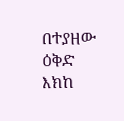በተያዘው ዕቅድ እክከ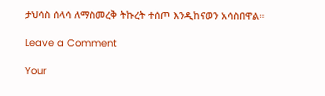ታህሳስ ሰላሳ ለማስመረቅ ትኩረት ተሰጦ እንዲከናወን አሳስበዋል።

Leave a Comment

Your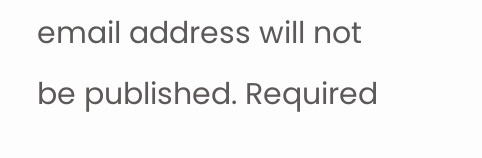email address will not be published. Required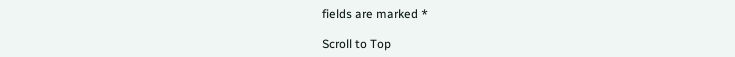fields are marked *

Scroll to Top